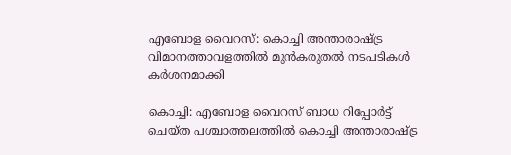എബോള വൈറസ്: കൊച്ചി അന്താരാഷ്ട്ര വിമാനത്താവളത്തില്‍ മുന്‍കരുതല്‍ നടപടികള്‍ കര്‍ശനമാക്കി

കൊച്ചി: എബോള വൈറസ് ബാധ റിപ്പോര്‍ട്ട് ചെയ്ത പശ്ചാത്തലത്തില്‍ കൊച്ചി അന്താരാഷ്ട്ര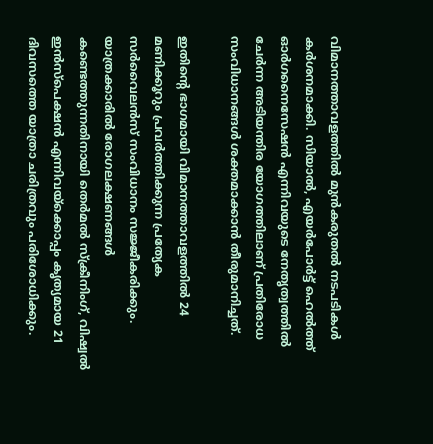വിമാനത്താവളത്തില്‍ മുന്‍കരുതല്‍ നടപടികള്‍ കര്‍ശനമാക്കി. സിയാല്‍, എയര്‍പോര്‍ട്ട് ഹെല്‍ത്ത് ഓര്‍ഗനൈസേഷന്‍ എന്നിവയുടെ നേതൃത്വത്തില്‍ ചേര്‍ന്ന അടിയന്തിര യോഗത്തിലാണ് പ്രതിരോധ സംവിധാനങ്ങള്‍ ശക്തമാക്കാന്‍ തീരുമാനിച്ചത്.

ഇതിന്റെ ഭാഗമായി വിമാനത്താവളത്തില്‍ 24 മണിക്കൂറും പ്രവര്‍ത്തിക്കുന്ന പ്രത്യേക സര്‍വൈലന്‍സ് സംവിധാനം സജ്ജീകരിക്കും. യാത്രക്കാരില്‍ രോഗലക്ഷണങ്ങള്‍ കണ്ടെത്തുന്നതിനായി തെര്‍മല്‍ സ്‌ക്രീനിംഗ്, വിഷ്വല്‍ ഇന്‍സ്‌പെക്ഷന്‍ എന്നിവയ്‌ക്കൊപ്പം കൃത്യമായ 21 ദിവസത്തെ യാത്രാ ചരിത്രവും പരിശോധിക്കും.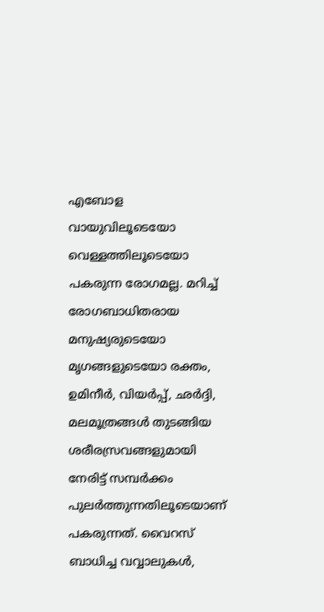എബോള വായുവിലൂടെയോ വെള്ളത്തിലൂടെയോ പകരുന്ന രോഗമല്ല. മറിച്ച് രോഗബാധിതരായ മനുഷ്യരുടെയോ മൃഗങ്ങളുടെയോ രക്തം, ഉമിനീര്‍, വിയര്‍പ്പ്, ഛര്‍ദ്ദി, മലമൂത്രങ്ങള്‍ തുടങ്ങിയ ശരീരസ്രവങ്ങളുമായി നേരിട്ട് സമ്പര്‍ക്കം പുലര്‍ത്തുന്നതിലൂടെയാണ് പകരുന്നത്. വൈറസ് ബാധിച്ച വവ്വാലുകള്‍,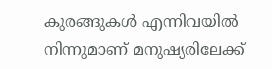കുരങ്ങുകള്‍ എന്നിവയില്‍ നിന്നുമാണ് മനുഷ്യരിലേക്ക്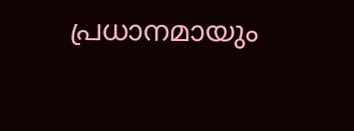പ്രധാനമായും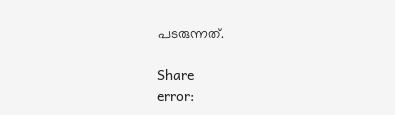പടരുന്നത്.

Share
error: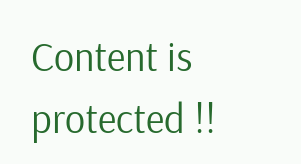Content is protected !!